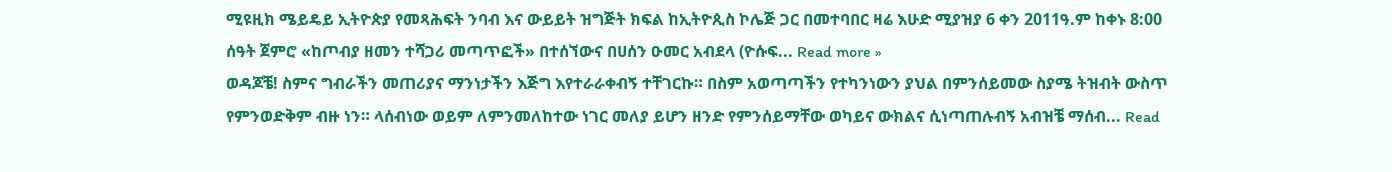ሚዩዚክ ሜይዴይ ኢትዮጵያ የመጻሕፍት ንባብ እና ውይይት ዝግጅት ክፍል ከኢትዮጲስ ኮሌጅ ጋር በመተባበር ዛሬ እሁድ ሚያዝያ 6 ቀን 2011ዓ.ም ከቀኑ 8:00 ሰዓት ጀምሮ «ከጦብያ ዘመን ተሻጋሪ መጣጥፎች» በተሰኘውና በሀሰን ዑመር አብደላ (ዮሱፍ... Read more »
ወዳጆቼ! ስምና ግብራችን መጠሪያና ማንነታችን እጅግ እየተራራቀብኝ ተቸገርኩ። በስም አወጣጣችን የተካንነውን ያህል በምንሰይመው ስያሜ ትዝብት ውስጥ የምንወድቅም ብዙ ነን። ላሰብነው ወይም ለምንመለከተው ነገር መለያ ይሆን ዘንድ የምንሰይማቸው ወካይና ውክልና ሲነጣጠሉብኝ አብዝቼ ማሰብ... Read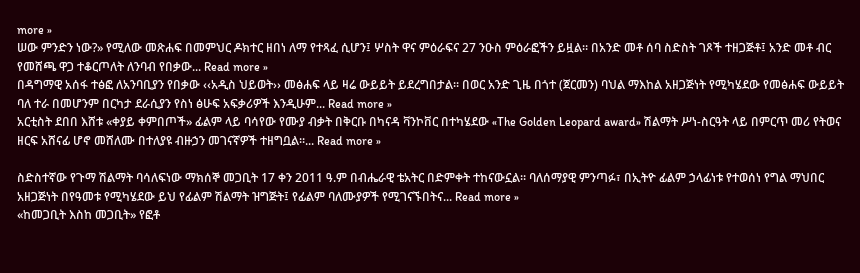more »
ሠው ምንድን ነው?» የሚለው መጽሐፍ በመምህር ዶክተር ዘበነ ለማ የተጻፈ ሲሆን፤ ሦስት ዋና ምዕራፍና 27 ንዑስ ምዕራፎችን ይዟል። በአንድ መቶ ሰባ ስድስት ገጾች ተዘጋጅቶ፤ አንድ መቶ ብር የመሸጫ ዋጋ ተቆርጦለት ለንባብ የበቃው... Read more »
በዳግማዊ አሰፋ ተፅፎ ለአንባቢያን የበቃው ‹‹አዲስ ህይወት›› መፅሐፍ ላይ ዛሬ ውይይት ይደረግበታል፡፡ በወር አንድ ጊዜ በጎተ (ጀርመን) ባህል ማእከል አዘጋጅነት የሚካሄደው የመፅሐፍ ውይይት ባለ ተራ በመሆንም በርካታ ደራሲያን የስነ ፅሁፍ አፍቃሪዎች እንዲሁም... Read more »
አርቲስት ደበበ እሸቱ «ቀያይ ቀምበጦች» ፊልም ላይ ባሳየው የሙያ ብቃት በቅርቡ በካናዳ ቫንኮቨር በተካሄደው «The Golden Leopard award» ሽልማት ሥነ-ስርዓት ላይ በምርጥ መሪ የትወና ዘርፍ አሸናፊ ሆኖ መሸለሙ በተለያዩ ብዙኃን መገናኛዎች ተዘግቧል።... Read more »

ስድስተኛው የጉማ ሽልማት ባሳለፍነው ማክሰኞ መጋቢት 17 ቀን 2011 ዓ.ም በብሔራዊ ቴአትር በድምቀት ተከናውኗል። ባለሰማያዊ ምንጣፉ፣ በኢትዮ ፊልም ኃላፊነቱ የተወሰነ የግል ማህበር አዘጋጅነት በየዓመቱ የሚካሄደው ይህ የፊልም ሽልማት ዝግጅት፤ የፊልም ባለሙያዎች የሚገናኙበትና... Read more »
«ከመጋቢት እስከ መጋቢት» የፎቶ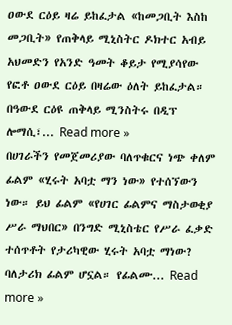ዐውደ ርዕይ ዛሬ ይከፈታል «ከመጋቢት እስከ መጋቢት» የጠቅላይ ሚኒስትር ዶክተር አብይ አህመድን የአንድ ዓመት ቆይታ የሚያሳየው የፎቶ ዐውደ ርዕይ በዛሬው ዕለት ይከፈታል። በዓውደ ርዕዩ ጠቅላይ ሚንስትሩ በዲፕ ሎማሲ፣... Read more »
በሀገራችን የመጀመሪያው ባለጥቁርና ነጭ ቀለም ፊልም «ሂሩት አባቷ ማን ነው» የተሰኘውን ነው። ይህ ፊልም «የሀገር ፊልምና ማስታወቂያ ሥራ ማህበር» በንግድ ሚኒስቴር የሥራ ፈቃድ ተሰጥቶት የታሪካዊው ሂሩት አባቷ ማነው? ባለታሪክ ፊልም ሆኗል። የፊልሙ... Read more »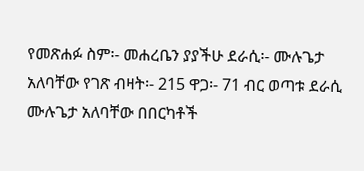የመጽሐፉ ስም፡- መሐረቤን ያያችሁ ደራሲ፡- ሙሉጌታ አለባቸው የገጽ ብዛት፡- 215 ዋጋ፡- 71 ብር ወጣቱ ደራሲ ሙሉጌታ አለባቸው በበርካቶች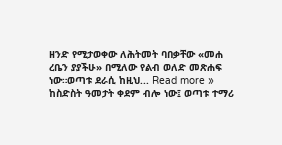ዘንድ የሚታወቀው ለሕትመት ባበቃቸው «መሐ ረቤን ያያችሁ» በሚለው የልብ ወለድ መጽሐፍ ነው።ወጣቱ ደራሲ ከዚህ... Read more »
ከስድስት ዓመታት ቀደም ብሎ ነው፤ ወጣቱ ተማሪ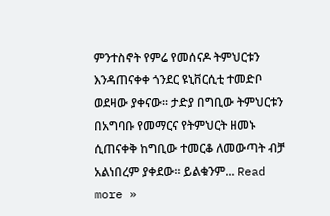ምንተስኖት የምሬ የመሰናዶ ትምህርቱን እንዳጠናቀቀ ጎንደር ዩኒቨርሲቲ ተመድቦ ወደዛው ያቀናው። ታድያ በግቢው ትምህርቱን በአግባቡ የመማርና የትምህርት ዘመኑ ሲጠናቀቅ ከግቢው ተመርቆ ለመውጣት ብቻ አልነበረም ያቀደው። ይልቁንም... Read more »